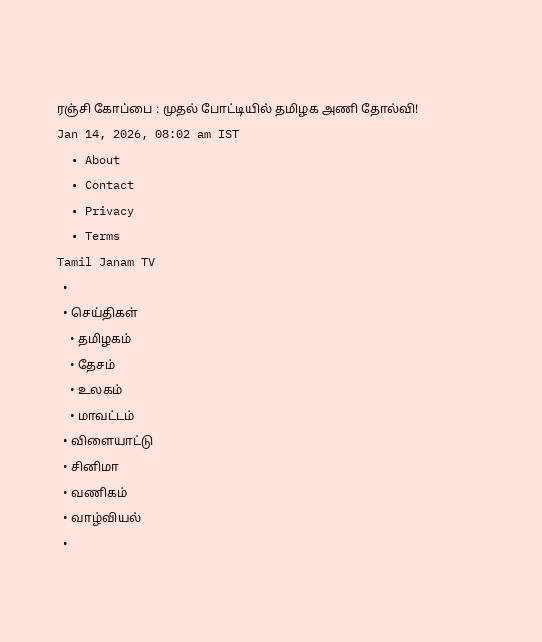ரஞ்சி கோப்பை : முதல் போட்டியில் தமிழக அணி தோல்வி!
Jan 14, 2026, 08:02 am IST
  • About
  • Contact
  • Privacy
  • Terms
Tamil Janam TV
  •
  • செய்திகள்
    • தமிழகம்
    • தேசம்
    • உலகம்
    • மாவட்டம்
  • விளையாட்டு
  • சினிமா
  • வணிகம்
  • வாழ்வியல்
  •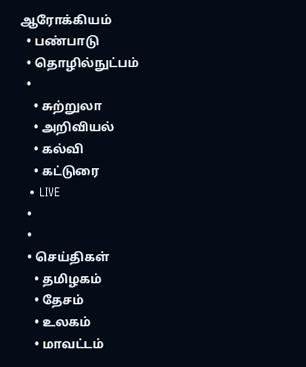ஆரோக்கியம்
  • பண்பாடு
  • தொழில்நுட்பம்
  •
    • சுற்றுலா
    • அறிவியல்
    • கல்வி
    • கட்டுரை
  • LIVE
  •
  •
  • செய்திகள்
    • தமிழகம்
    • தேசம்
    • உலகம்
    • மாவட்டம்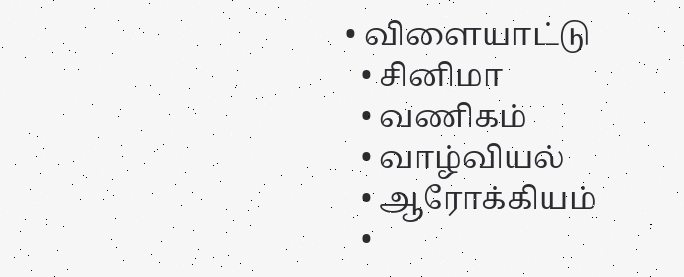• விளையாட்டு
  • சினிமா
  • வணிகம்
  • வாழ்வியல்
  • ஆரோக்கியம்
  •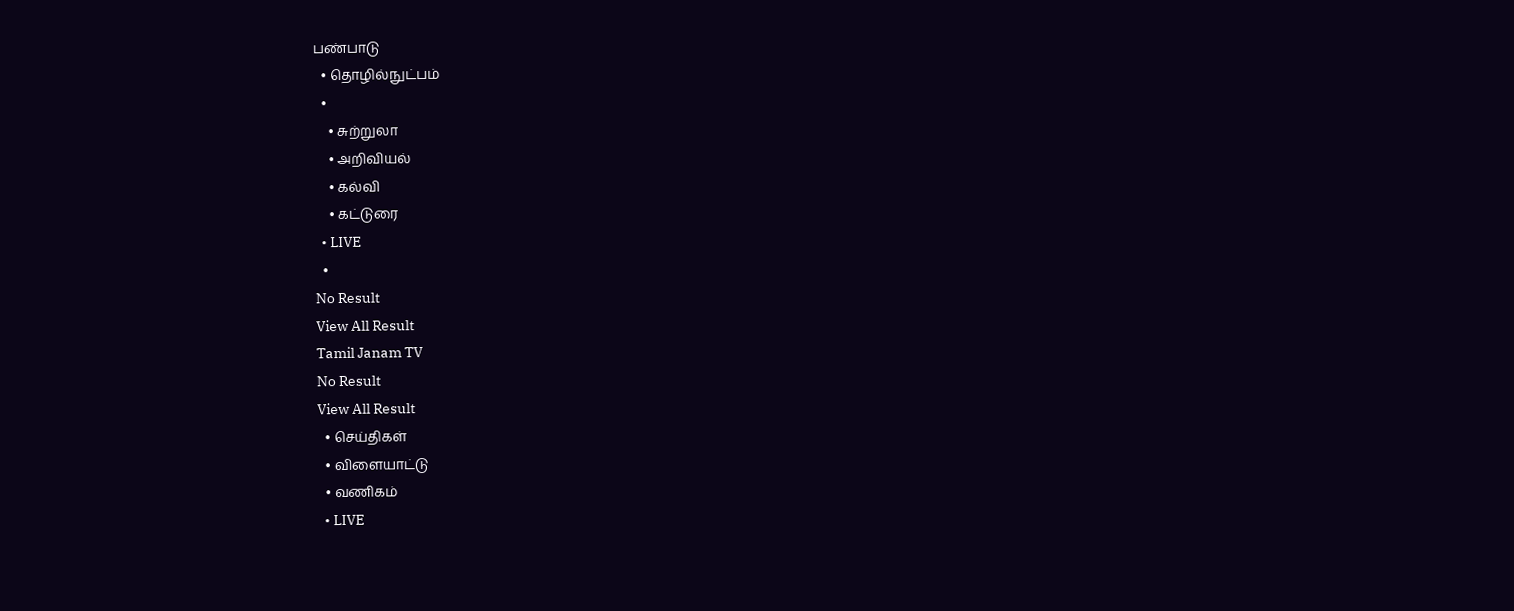பண்பாடு
  • தொழில்நுட்பம்
  •
    • சுற்றுலா
    • அறிவியல்
    • கல்வி
    • கட்டுரை
  • LIVE
  •
No Result
View All Result
Tamil Janam TV
No Result
View All Result
  • செய்திகள்
  • விளையாட்டு
  • வணிகம்
  • LIVE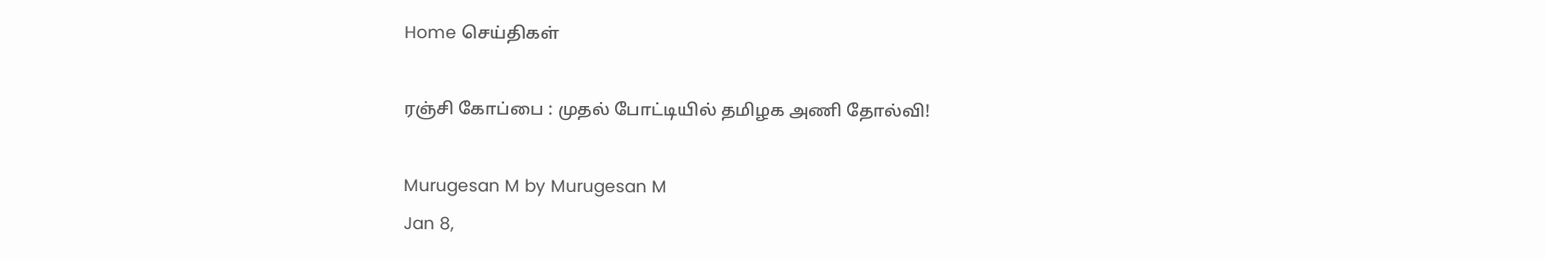Home செய்திகள்

ரஞ்சி கோப்பை : முதல் போட்டியில் தமிழக அணி தோல்வி!

Murugesan M by Murugesan M
Jan 8,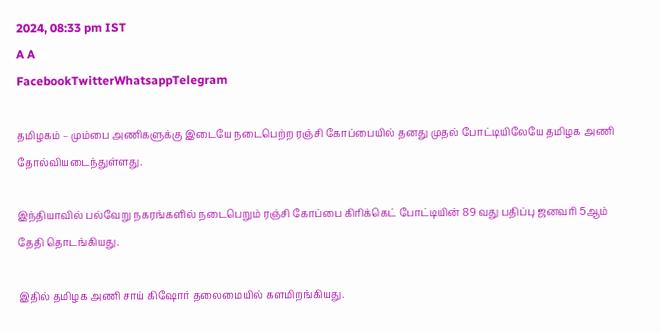2024, 08:33 pm IST
A A
FacebookTwitterWhatsappTelegram

தமிழகம் – மும்பை அணிகளுக்கு இடையே நடைபெற்ற ரஞ்சி கோப்பையில் தனது முதல் போட்டியிலேயே தமிழக அணி தோல்வியடைந்துள்ளது.

இந்தியாவில் பல்வேறு நகரங்களில் நடைபெறும் ரஞ்சி கோப்பை கிரிக்கெட் போட்டியின் 89 வது பதிப்பு ஜனவரி 5ஆம் தேதி தொடங்கியது.

இதில் தமிழக அணி சாய் கிஷோர் தலைமையில் களமிறங்கியது.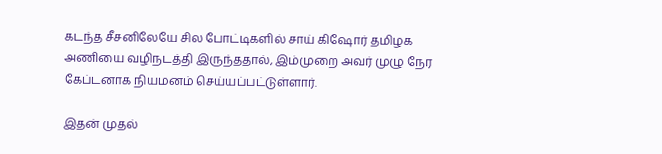கடந்த சீசனிலேயே சில போட்டிகளில் சாய் கிஷோர் தமிழக அணியை வழிநடத்தி இருந்ததால், இம்முறை அவர் முழு நேர கேப்டனாக நியமனம் செய்யப்பட்டுள்ளார்.

இதன் முதல்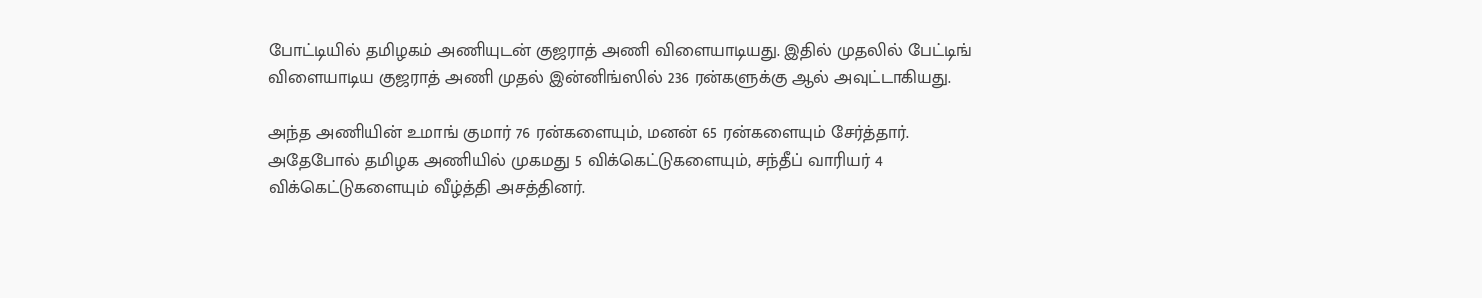போட்டியில் தமிழகம் அணியுடன் குஜராத் அணி விளையாடியது. இதில் முதலில் பேட்டிங் விளையாடிய குஜராத் அணி முதல் இன்னிங்ஸில் 236 ரன்களுக்கு ஆல் அவுட்டாகியது.

அந்த அணியின் உமாங் குமார் 76 ரன்களையும், மனன் 65 ரன்களையும் சேர்த்தார். அதேபோல் தமிழக அணியில் முகமது 5 விக்கெட்டுகளையும், சந்தீப் வாரியர் 4 விக்கெட்டுகளையும் வீழ்த்தி அசத்தினர்.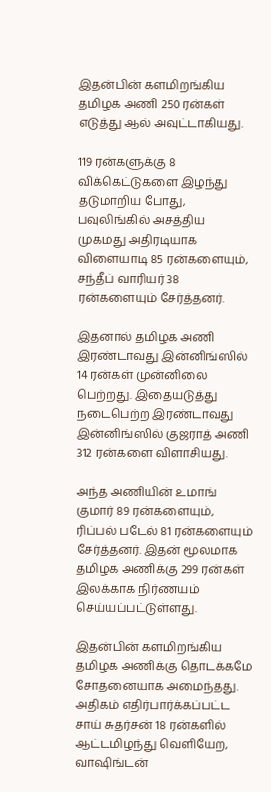இதன்பின் களமிறங்கிய தமிழக அணி 250 ரன்கள் எடுத்து ஆல் அவுட்டாகியது.

119 ரன்களுக்கு 8 விக்கெட்டுகளை இழந்து தடுமாறிய போது, பவுலிங்கில் அசத்திய முகமது அதிரடியாக விளையாடி 85 ரன்களையும், சந்தீப் வாரியர் 38 ரன்களையும் சேர்த்தனர்.

இதனால் தமிழக அணி இரண்டாவது இன்னிங்ஸில் 14 ரன்கள் முன்னிலை பெற்றது. இதையடுத்து நடைபெற்ற இரண்டாவது இன்னிங்ஸில் குஜராத் அணி 312 ரன்களை விளாசியது.

அந்த அணியின் உமாங் குமார் 89 ரன்களையும், ரிப்பல் படேல் 81 ரன்களையும் சேர்த்தனர். இதன் மூலமாக தமிழக அணிக்கு 299 ரன்கள் இலக்காக நிர்ணயம் செய்யப்பட்டுள்ளது.

இதன்பின் களமிறங்கிய தமிழக அணிக்கு தொடக்கமே சோதனையாக அமைந்தது. அதிகம் எதிர்பார்க்கப்பட்ட சாய் சுதர்சன் 18 ரன்களில் ஆட்டமிழந்து வெளியேற, வாஷிங்டன்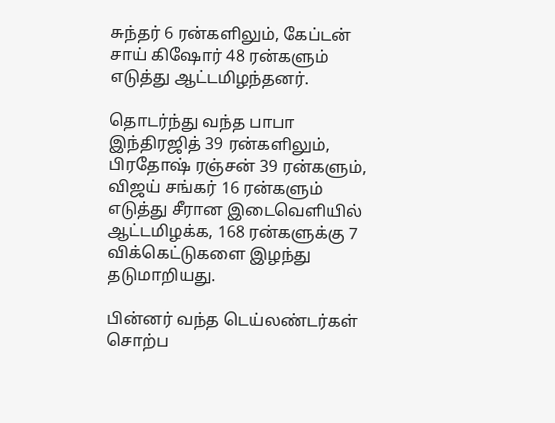சுந்தர் 6 ரன்களிலும், கேப்டன் சாய் கிஷோர் 48 ரன்களும் எடுத்து ஆட்டமிழந்தனர்.

தொடர்ந்து வந்த பாபா இந்திரஜித் 39 ரன்களிலும், பிரதோஷ் ரஞ்சன் 39 ரன்களும், விஜய் சங்கர் 16 ரன்களும் எடுத்து சீரான இடைவெளியில் ஆட்டமிழக்க, 168 ரன்களுக்கு 7 விக்கெட்டுகளை இழந்து தடுமாறியது.

பின்னர் வந்த டெய்லண்டர்கள் சொற்ப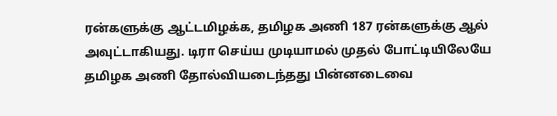ரன்களுக்கு ஆட்டமிழக்க, தமிழக அணி 187 ரன்களுக்கு ஆல் அவுட்டாகியது. டிரா செய்ய முடியாமல் முதல் போட்டியிலேயே தமிழக அணி தோல்வியடைந்தது பின்னடைவை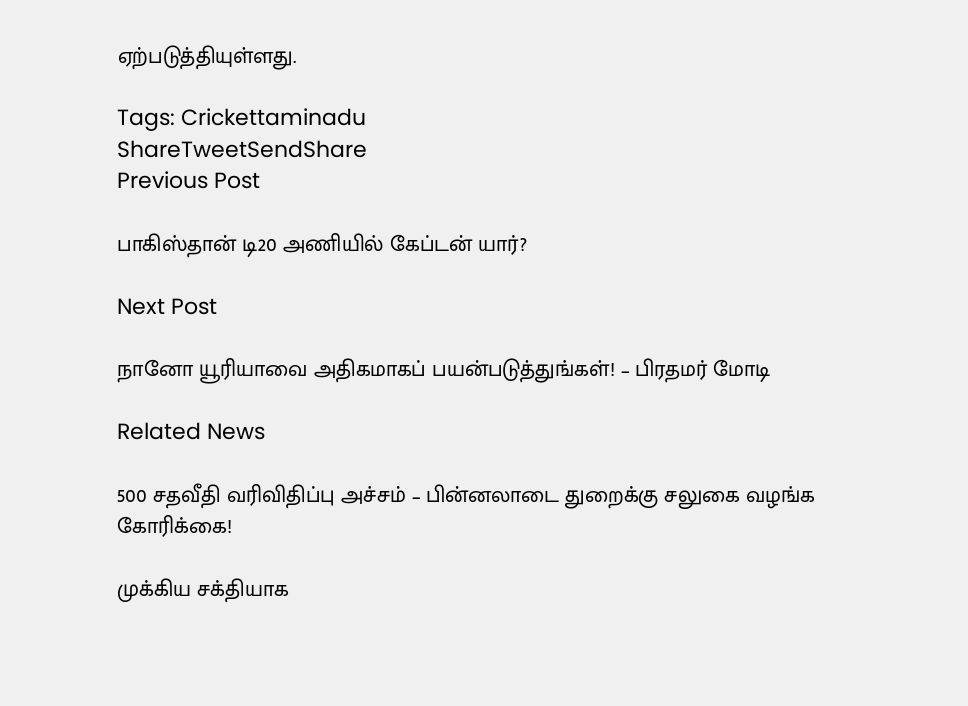ஏற்படுத்தியுள்ளது.

Tags: Crickettaminadu
ShareTweetSendShare
Previous Post

பாகிஸ்தான் டி20 அணியில் கேப்டன் யார்?

Next Post

நானோ யூரியாவை அதிகமாகப் பயன்படுத்துங்கள்! – பிரதமர் மோடி

Related News

500 சதவீதி வரிவிதிப்பு அச்சம் – பின்னலாடை துறைக்கு சலுகை வழங்க கோரிக்கை!

முக்கிய சக்தியாக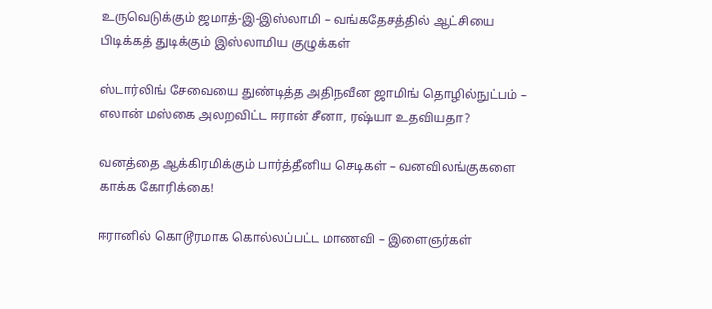உருவெடுக்கும் ஜமாத்-இ-இஸ்லாமி – வங்கதேசத்தில் ஆட்சியை பிடிக்கத் துடிக்கும் இஸ்லாமிய குழுக்கள்

ஸ்டார்லிங் சேவையை துண்டித்த அதிநவீன ஜாமிங் தொழில்நுட்பம் – எலான் மஸ்கை அலறவிட்ட ஈரான் சீனா, ரஷ்யா உதவியதா?

வனத்தை ஆக்கிரமிக்கும் பார்த்தீனிய செடிகள் – வனவிலங்குகளை காக்க கோரிக்கை!

ஈரானில் கொடூரமாக கொல்லப்பட்ட மாணவி – இளைஞர்கள்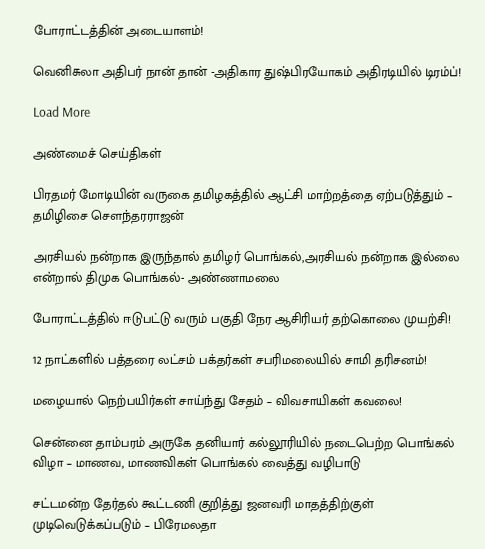போராட்டத்தின் அடையாளம்!

வெனிசுலா அதிபர் நான் தான் -அதிகார துஷ்பிரயோகம் அதிரடியில் டிரம்ப்!

Load More

அண்மைச் செய்திகள்

பிரதமர் மோடியின் வருகை தமிழகத்தில் ஆட்சி மாற்றத்தை ஏற்படுத்தும் – தமிழிசை சௌந்தரராஜன்

அரசியல் நன்றாக இருந்தால் தமிழர் பொங்கல்,அரசியல் நன்றாக இல்லை என்றால் திமுக பொங்கல்- அண்ணாமலை

போராட்டத்தில் ஈடுபட்டு வரும் பகுதி நேர ஆசிரியர் தற்கொலை முயற்சி!

12 நாட்களில் பத்தரை லட்சம் பக்தர்கள் சபரிமலையில் சாமி தரிசனம்!

மழையால் நெற்பயிர்கள் சாய்ந்து சேதம் – விவசாயிகள் கவலை!

சென்னை தாம்பரம் அருகே தனியார் கல்லூரியில் நடைபெற்ற பொங்கல் விழா – மாணவ, மாணவிகள் பொங்கல் வைத்து வழிபாடு

சட்டமன்ற தேர்தல் கூட்டணி குறித்து ஜனவரி மாதத்திற்குள் முடிவெடுக்கப்படும் – பிரேமலதா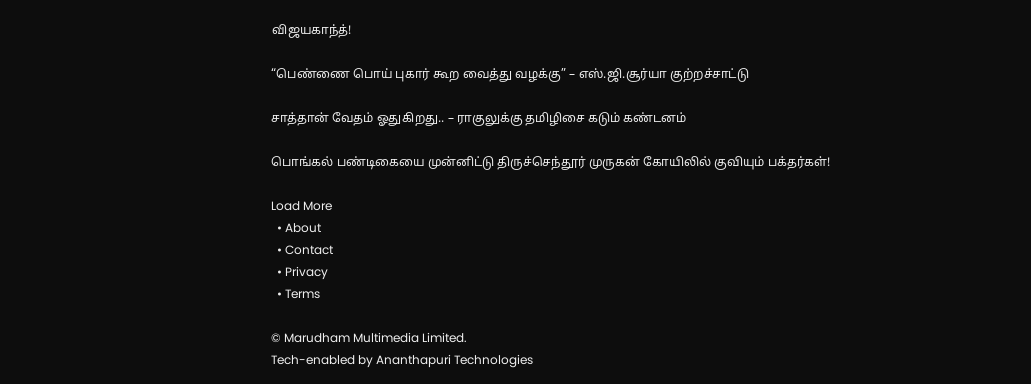விஜயகாந்த்!

“பெண்ணை பொய் புகார் கூற வைத்து வழக்கு” – எஸ்.ஜி.சூர்யா குற்றச்சாட்டு

சாத்தான் வேதம் ஓதுகிறது.. – ராகுலுக்கு தமிழிசை கடும் கண்டனம்

பொங்கல் பண்டிகையை முன்னிட்டு திருச்செந்தூர் முருகன் கோயிலில் குவியும் பக்தர்கள்!

Load More
  • About
  • Contact
  • Privacy
  • Terms

© Marudham Multimedia Limited.
Tech-enabled by Ananthapuri Technologies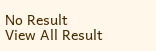No Result
View All Result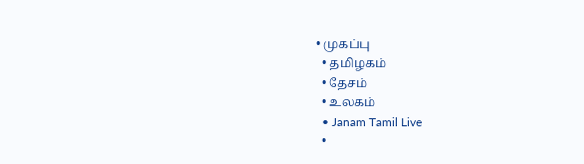• முகப்பு
  • தமிழகம்
  • தேசம்
  • உலகம்
  • Janam Tamil Live
  •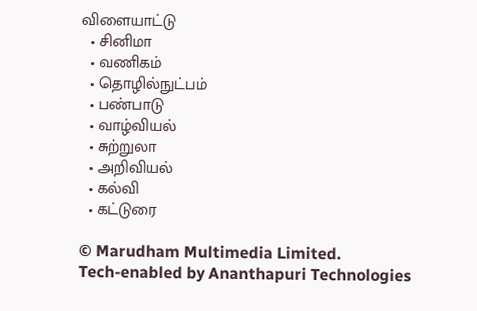விளையாட்டு
  • சினிமா
  • வணிகம்
  • தொழில்நுட்பம்
  • பண்பாடு
  • வாழ்வியல்
  • சுற்றுலா
  • அறிவியல்
  • கல்வி
  • கட்டுரை

© Marudham Multimedia Limited.
Tech-enabled by Ananthapuri Technologies